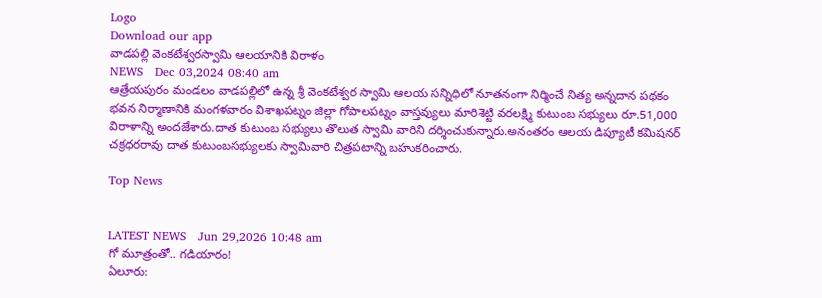Logo
Download our app
వాడపల్లి వెంకటేశ్వరస్వామి ఆలయానికి విరాళం
NEWS   Dec 03,2024 08:40 am
ఆత్రేయపురం మండలం వాడపల్లిలో ఉన్న శ్రీ వెంకటేశ్వర స్వామి ఆలయ సన్నిధిలో నూతనంగా నిర్మించే నిత్య అన్నదాన పథకం భవన నిర్మాణానికి మంగళవారం విశాఖపట్నం జిల్లా గోపాలపట్నం వాస్తవ్యులు మారిశెట్టి వరలక్ష్మి కుటుంబ సభ్యులు రూ.51,000 విరాళాన్ని అందజేశారు.దాత కుటుంబ సభ్యులు తొలుత స్వామి వారిని దర్శించుకున్నారు.అనంతరం ఆలయ డిప్యూటీ కమిషనర్ చక్రధరరావు దాత కుటుంబసభ్యులకు స్వామివారి చిత్రపటాన్ని బహుకరించారు.

Top News


LATEST NEWS   Jun 29,2026 10:48 am
గో మూత్రంతో.. గ‌డియారం!
ఏలూరు: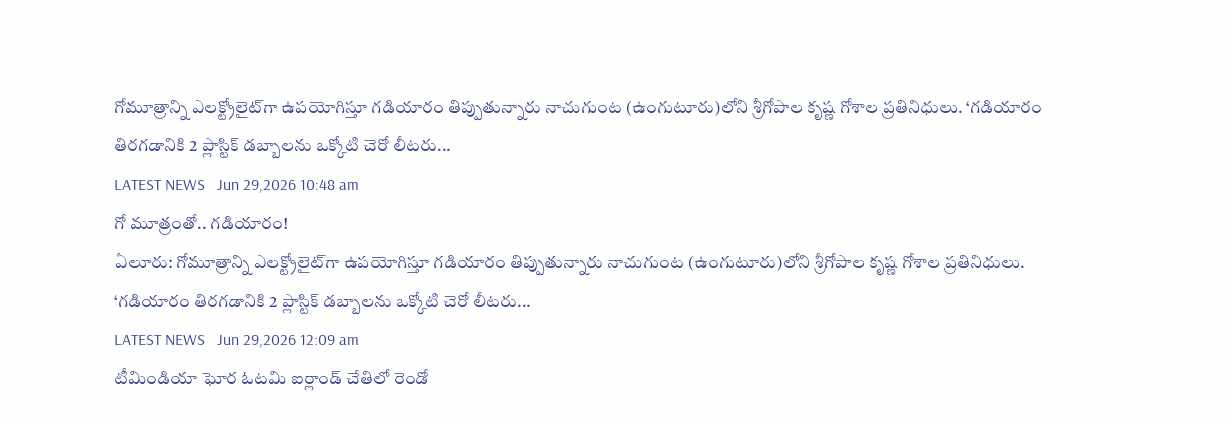గోమూత్రాన్ని ఎలక్ట్రోలైట్‌గా ఉపయోగిస్తూ గడియారం తిప్పుతున్నారు నాచుగుంట (ఉంగుటూరు)లోని శ్రీగోపాల కృష్ణ గోశాల ప్రతినిధులు. ‘గడియారం తిరగడానికి 2 ప్లాస్టిక్‌ డబ్బాలను ఒక్కోటి చెరో లీటరు...
LATEST NEWS   Jun 29,2026 10:48 am
గో మూత్రంతో.. గ‌డియారం!
ఏలూరు: గోమూత్రాన్ని ఎలక్ట్రోలైట్‌గా ఉపయోగిస్తూ గడియారం తిప్పుతున్నారు నాచుగుంట (ఉంగుటూరు)లోని శ్రీగోపాల కృష్ణ గోశాల ప్రతినిధులు. ‘గడియారం తిరగడానికి 2 ప్లాస్టిక్‌ డబ్బాలను ఒక్కోటి చెరో లీటరు...
LATEST NEWS   Jun 29,2026 12:09 am
టీమిండియా ఘోర ఓటమి ఐర్లాండ్ చేతిలో రెండో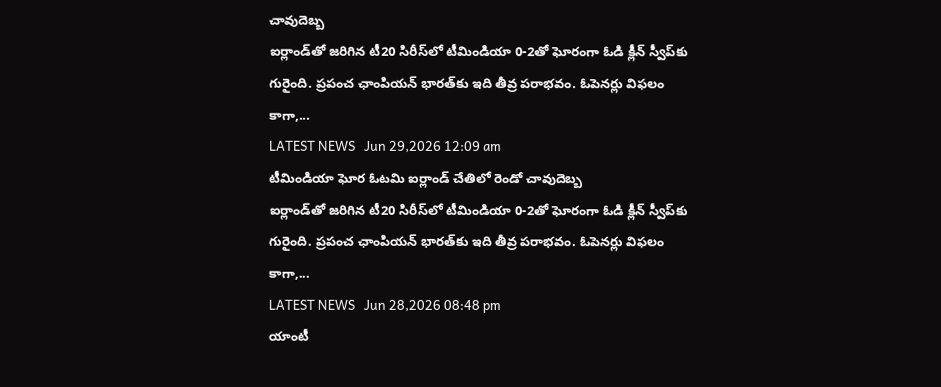చావుదెబ్బ
ఐర్లాండ్‌తో జరిగిన టీ20 సిరీస్‌లో టీమిండియా 0-2తో ఘోరంగా ఓడి క్లీన్ స్వీప్‌కు గురైంది. ప్రపంచ ఛాంపియన్‌ భారత్‌కు ఇది తీవ్ర పరాభవం. ఓపెనర్లు విఫలం కాగా,...
LATEST NEWS   Jun 29,2026 12:09 am
టీమిండియా ఘోర ఓటమి ఐర్లాండ్ చేతిలో రెండో చావుదెబ్బ
ఐర్లాండ్‌తో జరిగిన టీ20 సిరీస్‌లో టీమిండియా 0-2తో ఘోరంగా ఓడి క్లీన్ స్వీప్‌కు గురైంది. ప్రపంచ ఛాంపియన్‌ భారత్‌కు ఇది తీవ్ర పరాభవం. ఓపెనర్లు విఫలం కాగా,...
LATEST NEWS   Jun 28,2026 08:48 pm
యాంటీ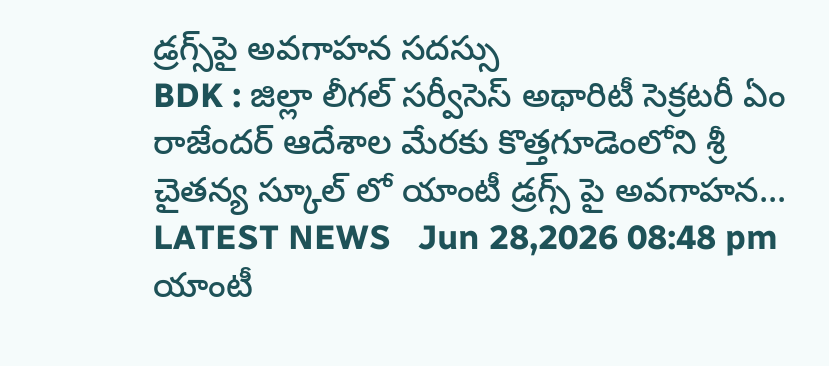డ్రగ్స్‌పై అవగాహన సదస్సు
BDK : జిల్లా లీగల్ సర్వీసెస్ అథారిటీ సెక్రటరీ ఏం రాజేందర్ ఆదేశాల మేరకు కొత్తగూడెంలోని శ్రీ చైతన్య స్కూల్ లో యాంటీ డ్రగ్స్ పై అవగాహన...
LATEST NEWS   Jun 28,2026 08:48 pm
యాంటీ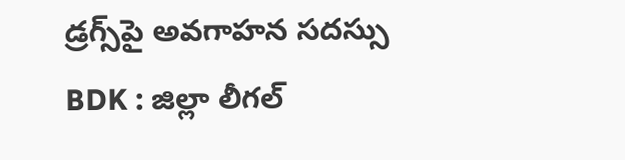డ్రగ్స్‌పై అవగాహన సదస్సు
BDK : జిల్లా లీగల్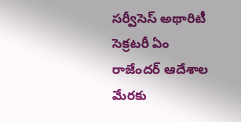సర్వీసెస్ అథారిటీ సెక్రటరీ ఏం రాజేందర్ ఆదేశాల మేరకు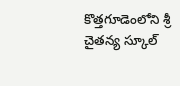కొత్తగూడెంలోని శ్రీ చైతన్య స్కూల్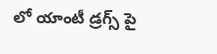లో యాంటీ డ్రగ్స్ పై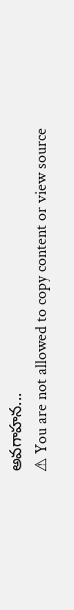అవగాహన...
⚠ You are not allowed to copy content or view source